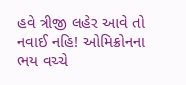હવે ત્રીજી લહેર આવે તો નવાઈ નહિ! ઓમિક્રોનના ભય વચ્ચે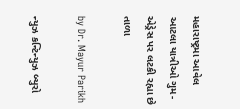મહારાષ્ટ્રમા આવેલ આટલા યાત્રીઓ ગુમ- એડ્રેસ પર લટકી રહ્યા છે તાળા

by Dr. Mayur Parikh

ન્યુઝ કન્ટિન્યુઝ બ્યુરો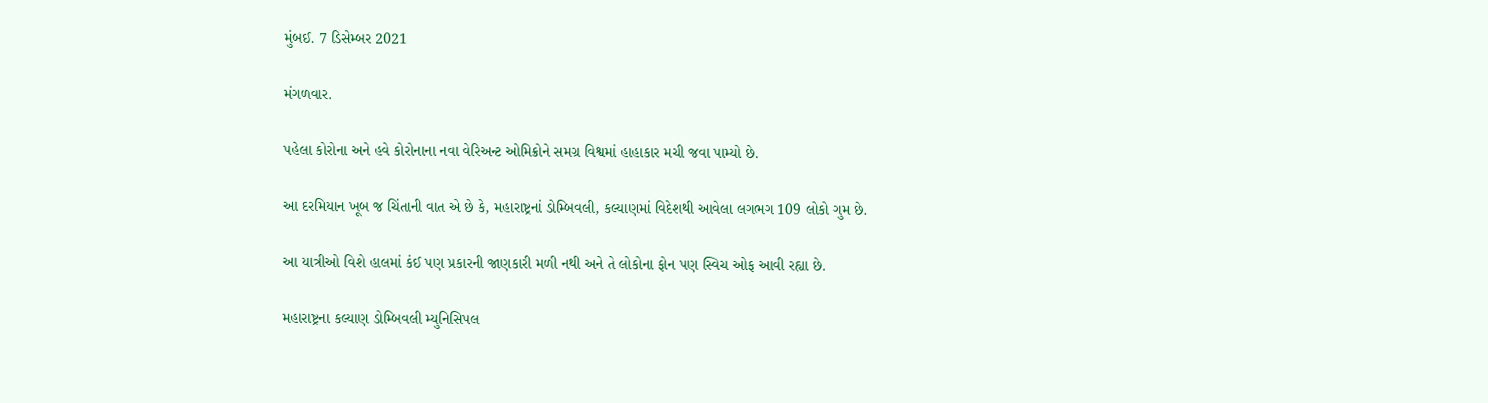મુંબઈ. 7 ડિસેમ્બર 2021

મંગળવાર.

પહેલા કોરોના અને હવે કોરોનાના નવા વેરિઅન્ટ ઓમિક્રોને સમગ્ર વિશ્વમાં હાહાકાર મચી જવા પામ્યો છે.

આ દરમિયાન ખૂબ જ ચિંતાની વાત એ છે કે, મહારાષ્ટ્રનાં ડોમ્બિવલી, કલ્યાણમાં વિદેશથી આવેલા લગભગ 109 લોકો ગુમ છે.

આ યાત્રીઓ વિશે હાલમાં કંઈ પણ પ્રકારની જાણકારી મળી નથી અને તે લોકોના ફોન પણ સ્વિચ ઓફ આવી રહ્યા છે.

મહારાષ્ટ્રના કલ્યાણ ડોમ્બિવલી મ્યુનિસિપલ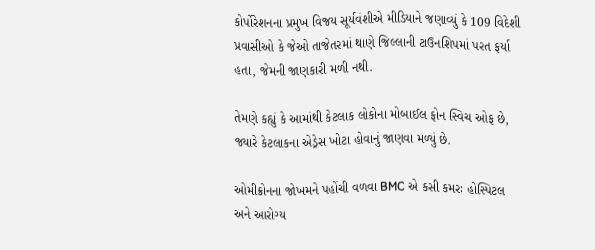કોર્પોરેશનના પ્રમુખ વિજય સૂર્યવંશીએ મીડિયાને જણાવ્યું કે 109 વિદેશી પ્રવાસીઓ કે જેઓ તાજેતરમાં થાણે જિલ્લાની ટાઉનશિપમાં પરત ફર્યા હતા, જેમની જાણકારી મળી નથી.

તેમણે કહ્યું કે આમાંથી કેટલાક લોકોના મોબાઈલ ફોન સ્વિચ ઓફ છે, જ્યારે કેટલાકના એડ્રેસ ખોટા હોવાનું જાણવા મળ્યું છે.

ઓમીક્રોનના જોખમને પહોંચી વળવા BMC એ કસી કમરઃ હોસ્પિટલ અને આરોગ્ય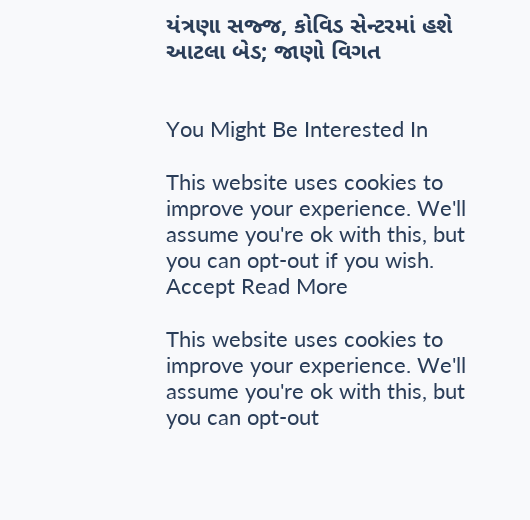યંત્રણા સજ્જ, કોવિડ સેન્ટરમાં હશે આટલા બેડ; જાણો વિગત


You Might Be Interested In

This website uses cookies to improve your experience. We'll assume you're ok with this, but you can opt-out if you wish. Accept Read More

This website uses cookies to improve your experience. We'll assume you're ok with this, but you can opt-out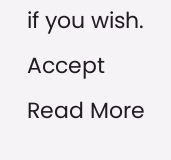if you wish. Accept Read More